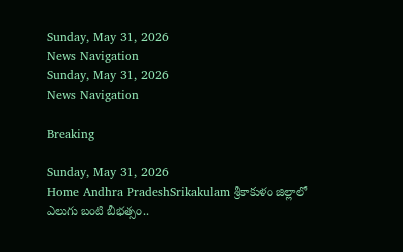Sunday, May 31, 2026
News Navigation
Sunday, May 31, 2026
News Navigation

Breaking

Sunday, May 31, 2026
Home Andhra PradeshSrikakulam శ్రీకాకుళం జిల్లాలో ఎలుగు బంటి బీభత్సం..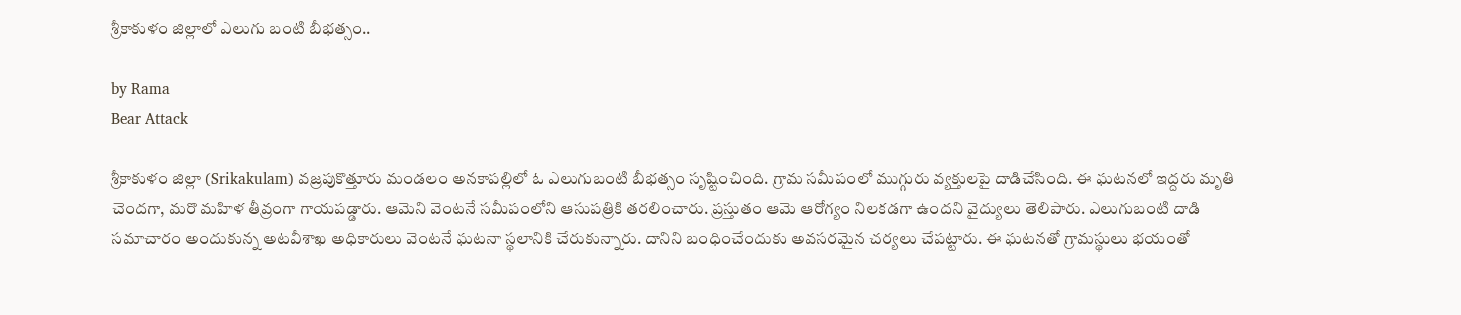శ్రీకాకుళం జిల్లాలో ఎలుగు బంటి బీభత్సం..

by Rama
Bear Attack

శ్రీకాకుళం జిల్లా (Srikakulam) వజ్రపుకొత్తూరు మండలం అనకాపల్లిలో ఓ ఎలుగుబంటి బీభత్సం సృష్టించింది. గ్రామ సమీపంలో ముగ్గురు వ్యక్తులపై దాడిచేసింది. ఈ ఘటనలో ఇద్దరు మృతి చెందగా, మరొ మహిళ తీవ్రంగా గాయపడ్డారు. ఆమెని వెంటనే సమీపంలోని ఆసుపత్రికి తరలించారు. ప్రస్తుతం ఆమె ఆరోగ్యం నిలకడగా ఉందని వైద్యులు తెలిపారు. ఎలుగుబంటి దాడి సమాచారం అందుకున్న అటవీశాఖ అధికారులు వెంటనే ఘటనా స్థలానికి చేరుకున్నారు. దానిని బంధించేందుకు అవసరమైన చర్యలు చేపట్టారు. ఈ ఘటనతో గ్రామస్థులు భయంతో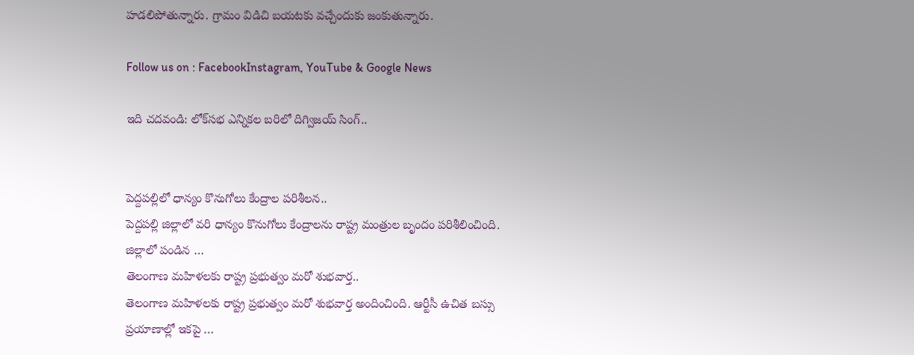హడలిపోతున్నారు. గ్రామం విడిచి బయటకు వచ్చేందుకు జంకుతున్నారు.

Follow us on : FacebookInstagram, YouTube & Google News

ఇది చదవండి: లోక్‌స‌భ ఎన్నిక‌ల బ‌రిలో దిగ్విజ‌య్ సింగ్..


పెద్దపల్లిలో ధాన్యం కొనుగోలు కేంద్రాల పరిశీలన..
పెద్దపల్లి జిల్లాలో వరి ధాన్యం కొనుగోలు కేంద్రాలను రాష్ట్ర మంత్రుల బృందం పరిశీలించింది. జిల్లాలో పండిన …
తెలంగాణ మహిళలకు రాష్ట్ర ప్రభుత్వం మరో శుభవార్త..
తెలంగాణ మహిళలకు రాష్ట్ర ప్రభుత్వం మరో శుభవార్త అందించింది. ఆర్టీసీ ఉచిత బస్సు ప్రయాణాల్లో ఇకపై …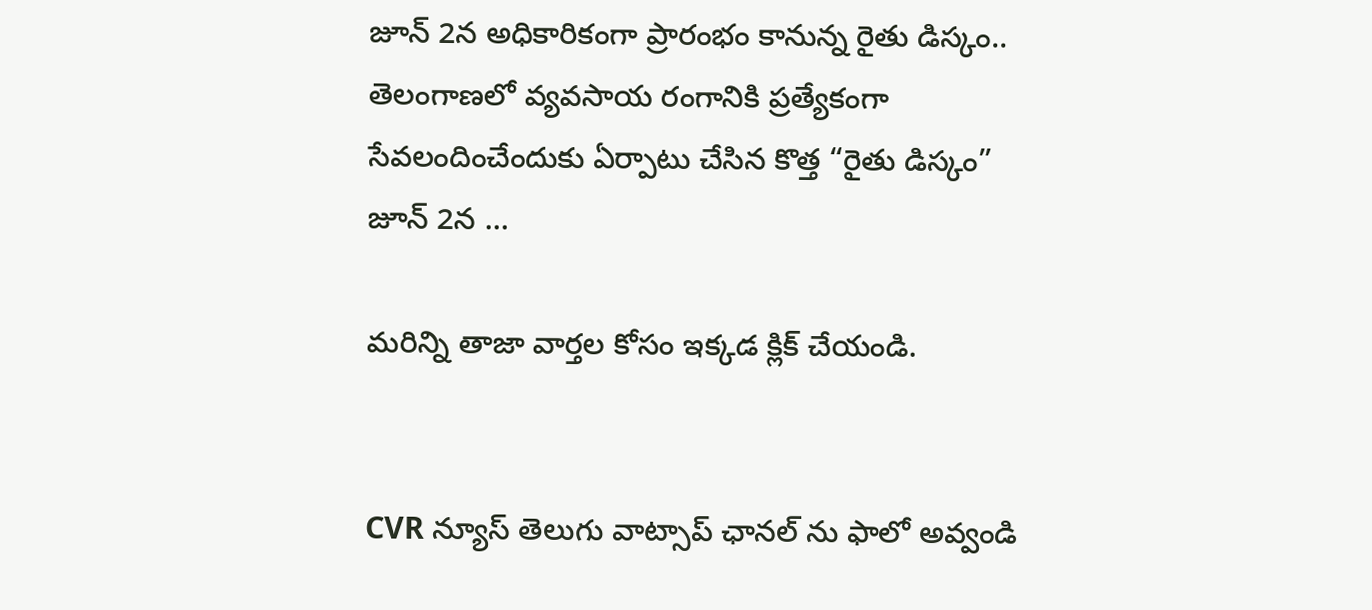జూన్ 2న అధికారికంగా ప్రారంభం కానున్న రైతు డిస్కం..
తెలంగాణలో వ్యవసాయ రంగానికి ప్రత్యేకంగా సేవలందించేందుకు ఏర్పాటు చేసిన కొత్త “రైతు డిస్కం” జూన్ 2న …

మరిన్ని తాజా వార్తల కోసం ఇక్కడ క్లిక్ చేయండి.


CVR న్యూస్ తెలుగు వాట్సాప్ ఛానల్ ను ఫాలో అవ్వండి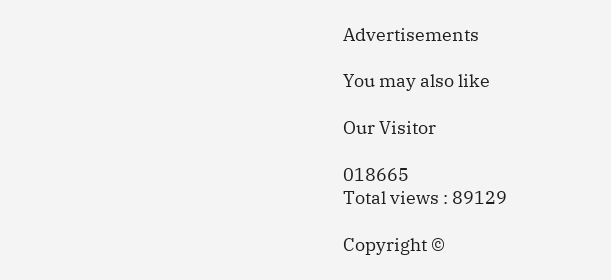Advertisements

You may also like

Our Visitor

018665
Total views : 89129

Copyright ©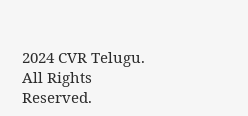2024 CVR Telugu. All Rights Reserved.